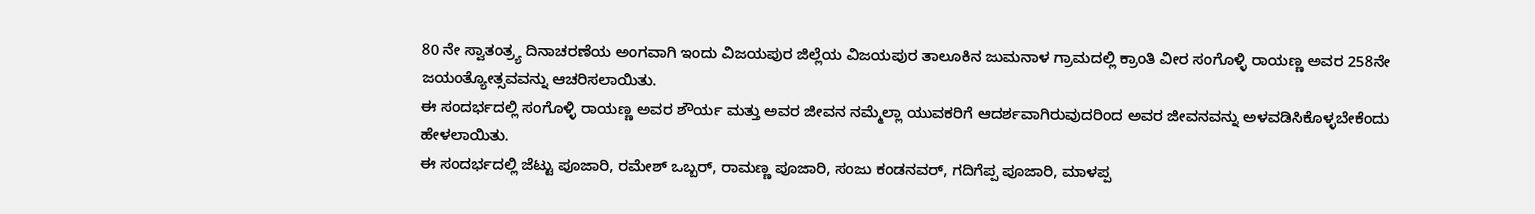80 ನೇ ಸ್ವಾತಂತ್ರ್ಯ ದಿನಾಚರಣೆಯ ಅಂಗವಾಗಿ ಇಂದು ವಿಜಯಪುರ ಜಿಲ್ಲೆಯ ವಿಜಯಪುರ ತಾಲೂಕಿನ ಜುಮನಾಳ ಗ್ರಾಮದಲ್ಲಿ ಕ್ರಾಂತಿ ವೀರ ಸಂಗೊಳ್ಳಿ ರಾಯಣ್ಣ ಅವರ 258ನೇ ಜಯಂತ್ಯೋತ್ಸವವನ್ನು ಆಚರಿಸಲಾಯಿತು.
ಈ ಸಂದರ್ಭದಲ್ಲಿ ಸಂಗೊಳ್ಳಿ ರಾಯಣ್ಣ ಅವರ ಶೌರ್ಯ ಮತ್ತು ಅವರ ಜೀವನ ನಮ್ಮೆಲ್ಲಾ ಯುವಕರಿಗೆ ಆದರ್ಶವಾಗಿರುವುದರಿಂದ ಅವರ ಜೀವನವನ್ನು ಅಳವಡಿಸಿಕೊಳ್ಳಬೇಕೆಂದು ಹೇಳಲಾಯಿತು.
ಈ ಸಂದರ್ಭದಲ್ಲಿ ಜೆಟ್ಟು ಪೂಜಾರಿ, ರಮೇಶ್ ಒಬ್ಬರ್, ರಾಮಣ್ಣ ಪೂಜಾರಿ, ಸಂಜು ಕಂಡನವರ್, ಗದಿಗೆಪ್ಪ ಪೂಜಾರಿ, ಮಾಳಪ್ಪ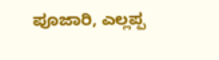ಪೂಜಾರಿ, ಎಲ್ಲಪ್ಪ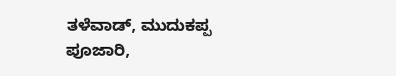ತಳೆವಾಡ್, ಮುದುಕಪ್ಪ ಪೂಜಾರಿ,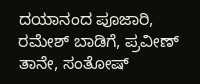ದಯಾನಂದ ಪೂಜಾರಿ, ರಮೇಶ್ ಬಾಡಿಗೆ, ಪ್ರವೀಣ್ ತಾನೇ, ಸಂತೋಷ್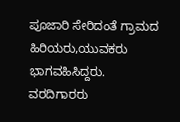ಪೂಜಾರಿ ಸೇರಿದಂತೆ ಗ್ರಾಮದ ಹಿರಿಯರು,ಯುವಕರು ಭಾಗವಹಿಸಿದ್ದರು.
ವರದಿಗಾರರು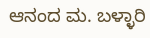ಆನಂದ ಮ. ಬಳ್ಳಾರಿ